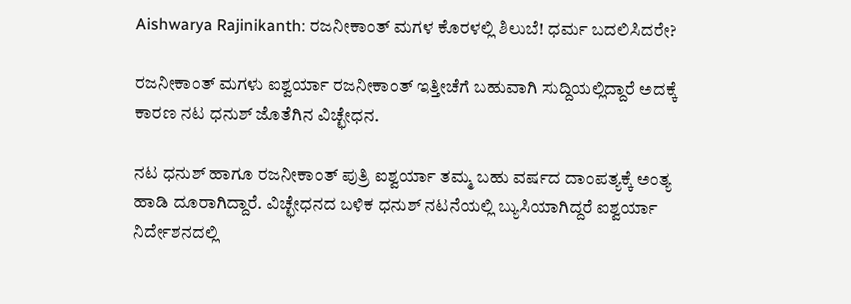Aishwarya Rajinikanth: ರಜನೀಕಾಂತ್ ಮಗಳ ಕೊರಳಲ್ಲಿ ಶಿಲುಬೆ! ಧರ್ಮ ಬದಲಿಸಿದರೇ?

ರಜನೀಕಾಂತ್ ಮಗಳು ಐಶ್ವರ್ಯಾ ರಜನೀಕಾಂತ್ ಇತ್ತೀಚೆಗೆ ಬಹುವಾಗಿ ಸುದ್ದಿಯಲ್ಲಿದ್ದಾರೆ ಅದಕ್ಕೆ ಕಾರಣ ನಟ ಧನುಶ್‌ ಜೊತೆಗಿನ ವಿಚ್ಛೇಧನ.

ನಟ ಧನುಶ್ ಹಾಗೂ ರಜನೀಕಾಂತ್ ಪುತ್ರಿ ಐಶ್ವರ್ಯಾ ತಮ್ಮ ಬಹು ವರ್ಷದ ದಾಂಪತ್ಯಕ್ಕೆ ಅಂತ್ಯ ಹಾಡಿ ದೂರಾಗಿದ್ದಾರೆ. ವಿಚ್ಛೇಧನದ ಬಳಿಕ ಧನುಶ್ ನಟನೆಯಲ್ಲಿ ಬ್ಯುಸಿಯಾಗಿದ್ದರೆ ಐಶ್ವರ್ಯಾ ನಿರ್ದೇಶನದಲ್ಲಿ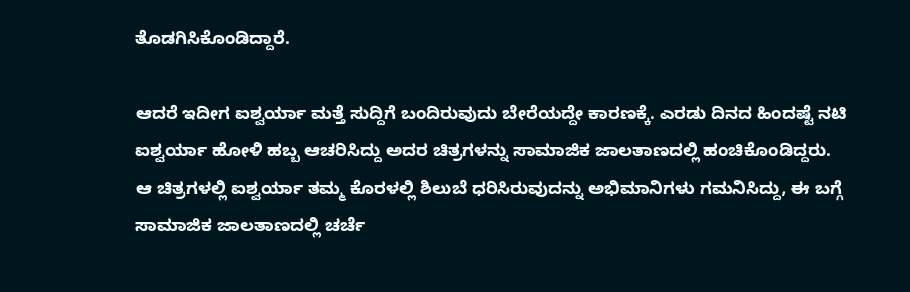ತೊಡಗಿಸಿಕೊಂಡಿದ್ದಾರೆ.

ಆದರೆ ಇದೀಗ ಐಶ್ವರ್ಯಾ ಮತ್ತೆ ಸುದ್ದಿಗೆ ಬಂದಿರುವುದು ಬೇರೆಯದ್ದೇ ಕಾರಣಕ್ಕೆ. ಎರಡು ದಿನದ ಹಿಂದಷ್ಟೆ ನಟಿ ಐಶ್ವರ್ಯಾ ಹೋಳಿ ಹಬ್ಬ ಆಚರಿಸಿದ್ದು ಅದರ ಚಿತ್ರಗಳನ್ನು ಸಾಮಾಜಿಕ ಜಾಲತಾಣದಲ್ಲಿ ಹಂಚಿಕೊಂಡಿದ್ದರು. ಆ ಚಿತ್ರಗಳಲ್ಲಿ ಐಶ್ವರ್ಯಾ ತಮ್ಮ ಕೊರಳಲ್ಲಿ ಶಿಲುಬೆ ಧರಿಸಿರುವುದನ್ನು ಅಭಿಮಾನಿಗಳು ಗಮನಿಸಿದ್ದು, ಈ ಬಗ್ಗೆ ಸಾಮಾಜಿಕ ಜಾಲತಾಣದಲ್ಲಿ ಚರ್ಚೆ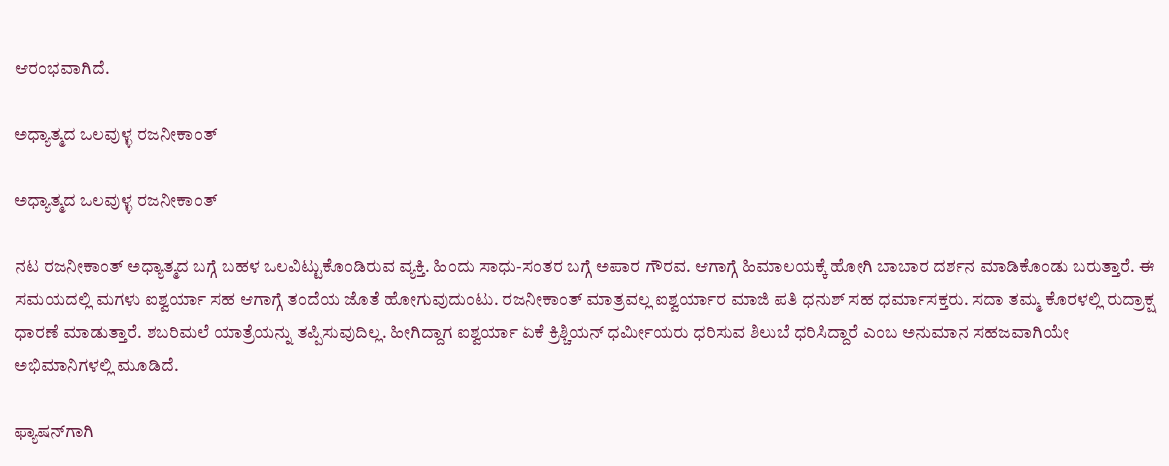ಆರಂಭವಾಗಿದೆ.

ಅಧ್ಯಾತ್ಮದ ಒಲವುಳ್ಳ ರಜನೀಕಾಂತ್

ಅಧ್ಯಾತ್ಮದ ಒಲವುಳ್ಳ ರಜನೀಕಾಂತ್

ನಟ ರಜನೀಕಾಂತ್ ಅಧ್ಯಾತ್ಮದ ಬಗ್ಗೆ ಬಹಳ ಒಲವಿಟ್ಟುಕೊಂಡಿರುವ ವ್ಯಕ್ತಿ. ಹಿಂದು ಸಾಧು-ಸಂತರ ಬಗ್ಗೆ ಅಪಾರ ಗೌರವ. ಆಗಾಗ್ಗೆ ಹಿಮಾಲಯಕ್ಕೆ ಹೋಗಿ ಬಾಬಾರ ದರ್ಶನ ಮಾಡಿಕೊಂಡು ಬರುತ್ತಾರೆ. ಈ ಸಮಯದಲ್ಲಿ ಮಗಳು ಐಶ್ವರ್ಯಾ ಸಹ ಆಗಾಗ್ಗೆ ತಂದೆಯ ಜೊತೆ ಹೋಗುವುದುಂಟು. ರಜನೀಕಾಂತ್ ಮಾತ್ರವಲ್ಲ ಐಶ್ವರ್ಯಾರ ಮಾಜಿ ಪತಿ ಧನುಶ್‌ ಸಹ ಧರ್ಮಾಸಕ್ತರು. ಸದಾ ತಮ್ಮ ಕೊರಳಲ್ಲಿ ರುದ್ರಾಕ್ಷ ಧಾರಣೆ ಮಾಡುತ್ತಾರೆ. ಶಬರಿಮಲೆ ಯಾತ್ರೆಯನ್ನು ತಪ್ಪಿಸುವುದಿಲ್ಲ. ಹೀಗಿದ್ದಾಗ ಐಶ್ವರ್ಯಾ ಏಕೆ ಕ್ರಿಶ್ಚಿಯನ್ ಧರ್ಮೀಯರು ಧರಿಸುವ ಶಿಲುಬೆ ಧರಿಸಿದ್ದಾರೆ ಎಂಬ ಅನುಮಾನ ಸಹಜವಾಗಿಯೇ ಅಭಿಮಾನಿಗಳಲ್ಲಿ ಮೂಡಿದೆ.

ಫ್ಯಾಷನ್‌ಗಾಗಿ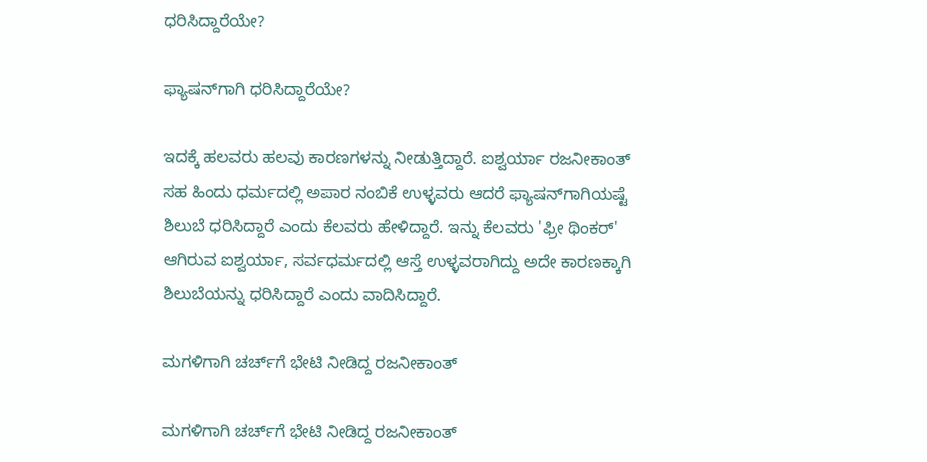ಧರಿಸಿದ್ದಾರೆಯೇ?

ಫ್ಯಾಷನ್‌ಗಾಗಿ ಧರಿಸಿದ್ದಾರೆಯೇ?

ಇದಕ್ಕೆ ಹಲವರು ಹಲವು ಕಾರಣಗಳನ್ನು ನೀಡುತ್ತಿದ್ದಾರೆ. ಐಶ್ವರ್ಯಾ ರಜನೀಕಾಂತ್ ಸಹ ಹಿಂದು ಧರ್ಮದಲ್ಲಿ ಅಪಾರ ನಂಬಿಕೆ ಉಳ್ಳವರು ಆದರೆ ಫ್ಯಾಷನ್‌ಗಾಗಿಯಷ್ಟೆ ಶಿಲುಬೆ ಧರಿಸಿದ್ದಾರೆ ಎಂದು ಕೆಲವರು ಹೇಳಿದ್ದಾರೆ. ಇನ್ನು ಕೆಲವರು 'ಫ್ರೀ ಥಿಂಕರ್' ಆಗಿರುವ ಐಶ್ವರ್ಯಾ, ಸರ್ವಧರ್ಮದಲ್ಲಿ ಆಸ್ತೆ ಉಳ್ಳವರಾಗಿದ್ದು ಅದೇ ಕಾರಣಕ್ಕಾಗಿ ಶಿಲುಬೆಯನ್ನು ಧರಿಸಿದ್ದಾರೆ ಎಂದು ವಾದಿಸಿದ್ದಾರೆ.

ಮಗಳಿಗಾಗಿ ಚರ್ಚ್‌ಗೆ ಭೇಟಿ ನೀಡಿದ್ದ ರಜನೀಕಾಂತ್

ಮಗಳಿಗಾಗಿ ಚರ್ಚ್‌ಗೆ ಭೇಟಿ ನೀಡಿದ್ದ ರಜನೀಕಾಂತ್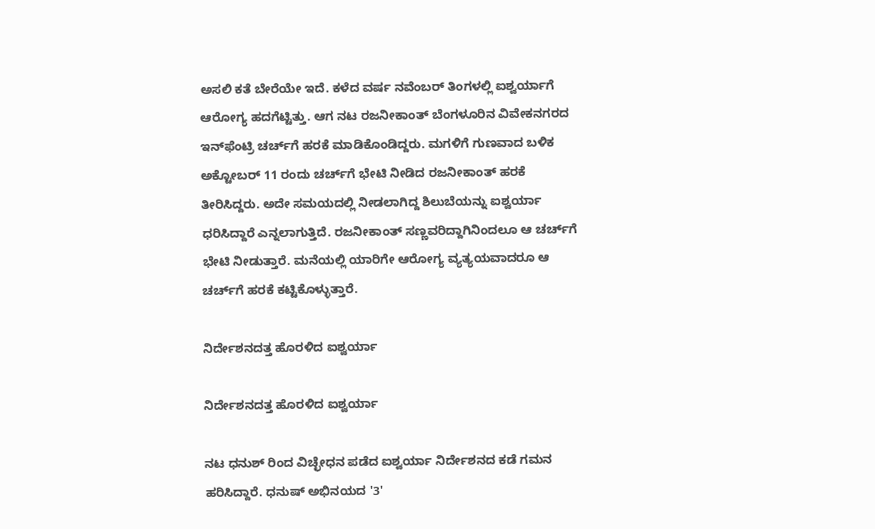ಅಸಲಿ ಕತೆ ಬೇರೆಯೇ ಇದೆ. ಕಳೆದ ವರ್ಷ ನವೆಂಬರ್ ತಿಂಗಳಲ್ಲಿ ಐಶ್ವರ್ಯಾಗೆ ಆರೋಗ್ಯ ಹದಗೆಟ್ಟಿತ್ತು. ಆಗ ನಟ ರಜನೀಕಾಂತ್ ಬೆಂಗಳೂರಿನ ವಿವೇಕನಗರದ ಇನ್‌ಫೆಂಟ್ರಿ ಚರ್ಚ್‌ಗೆ ಹರಕೆ ಮಾಡಿಕೊಂಡಿದ್ದರು. ಮಗಳಿಗೆ ಗುಣವಾದ ಬಳಿಕ ಅಕ್ಟೋಬರ್ 11 ರಂದು ಚರ್ಚ್‌ಗೆ ಭೇಟಿ ನೀಡಿದ ರಜನೀಕಾಂತ್ ಹರಕೆ ತೀರಿಸಿದ್ದರು. ಅದೇ ಸಮಯದಲ್ಲಿ ನೀಡಲಾಗಿದ್ದ ಶಿಲುಬೆಯನ್ನು ಐಶ್ವರ್ಯಾ ಧರಿಸಿದ್ದಾರೆ ಎನ್ನಲಾಗುತ್ತಿದೆ. ರಜನೀಕಾಂತ್‌ ಸಣ್ಣವರಿದ್ದಾಗಿನಿಂದಲೂ ಆ ಚರ್ಚ್‌ಗೆ ಭೇಟಿ ನೀಡುತ್ತಾರೆ. ಮನೆಯಲ್ಲಿ ಯಾರಿಗೇ ಆರೋಗ್ಯ ವ್ಯತ್ಯಯವಾದರೂ ಆ ಚರ್ಚ್‌ಗೆ ಹರಕೆ ಕಟ್ಟಿಕೊಳ್ಳುತ್ತಾರೆ.

ನಿರ್ದೇಶನದತ್ತ ಹೊರಳಿದ ಐಶ್ವರ್ಯಾ

ನಿರ್ದೇಶನದತ್ತ ಹೊರಳಿದ ಐಶ್ವರ್ಯಾ

ನಟ ಧನುಶ್ ರಿಂದ ವಿಚ್ಛೇಧನ ಪಡೆದ ಐಶ್ವರ್ಯಾ ನಿರ್ದೇಶನದ ಕಡೆ ಗಮನ ಹರಿಸಿದ್ದಾರೆ. ಧನುಷ್ ಅಭಿನಯದ '3'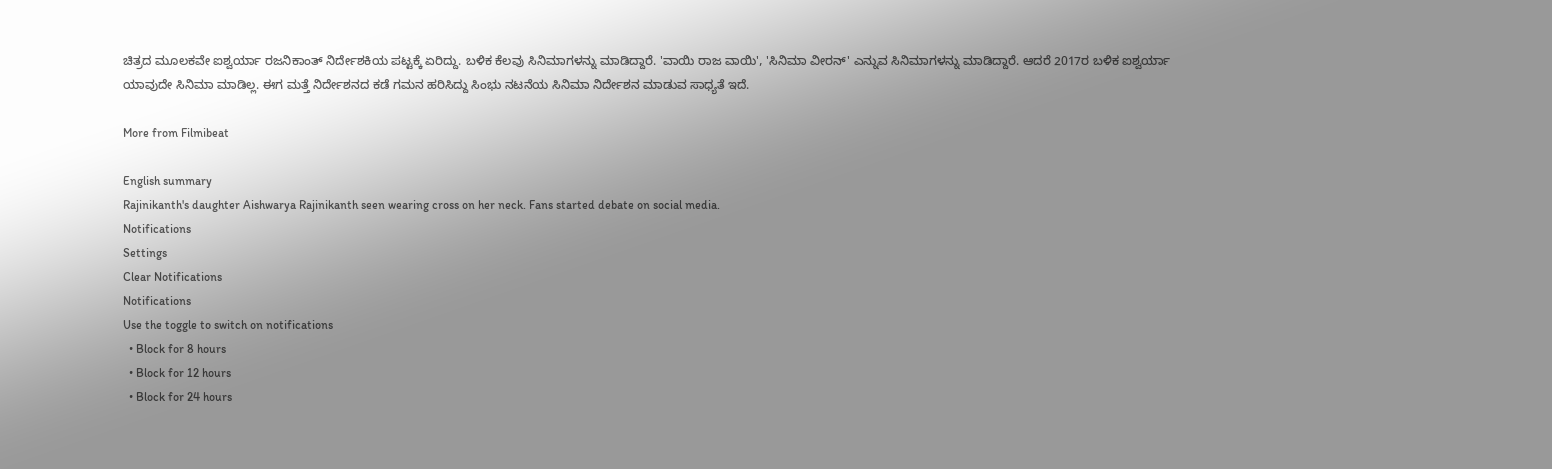ಚಿತ್ರದ ಮೂಲಕವೇ ಐಶ್ವರ್ಯಾ ರಜನಿಕಾಂತ್ ನಿರ್ದೇಶಕಿಯ ಪಟ್ಟಕ್ಕೆ ಏರಿದ್ದು. ಬಳಿಕ ಕೆಲವು ಸಿನಿಮಾಗಳನ್ನು ಮಾಡಿದ್ದಾರೆ. 'ವಾಯಿ ರಾಜ ವಾಯಿ', 'ಸಿನಿಮಾ ವೀರನ್' ಎನ್ನುವ ಸಿನಿಮಾಗಳನ್ನು ಮಾಡಿದ್ದಾರೆ. ಆದರೆ 2017ರ ಬಳಿಕ ಐಶ್ವರ್ಯಾ ಯಾವುದೇ ಸಿನಿಮಾ ಮಾಡಿಲ್ಲ. ಈಗ ಮತ್ತೆ ನಿರ್ದೇಶನದ ಕಡೆ ಗಮನ ಹರಿಸಿದ್ದು ಸಿಂಭು ನಟನೆಯ ಸಿನಿಮಾ ನಿರ್ದೇಶನ ಮಾಡುವ ಸಾಧ್ಯತೆ ಇದೆ.

More from Filmibeat

English summary
Rajinikanth's daughter Aishwarya Rajinikanth seen wearing cross on her neck. Fans started debate on social media.
Notifications
Settings
Clear Notifications
Notifications
Use the toggle to switch on notifications
  • Block for 8 hours
  • Block for 12 hours
  • Block for 24 hours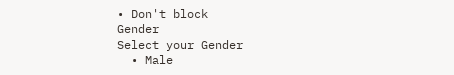• Don't block
Gender
Select your Gender
  • Male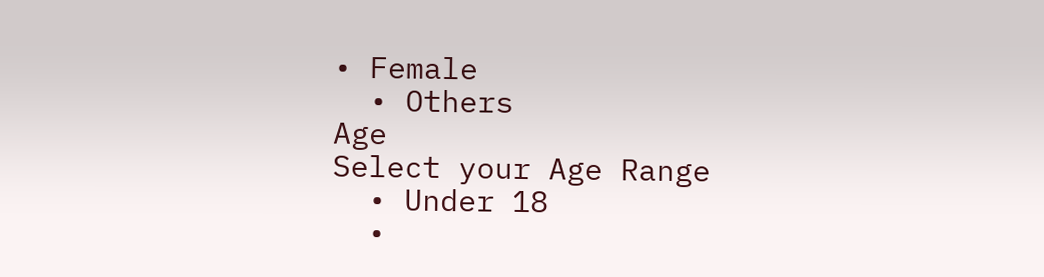• Female
  • Others
Age
Select your Age Range
  • Under 18
  •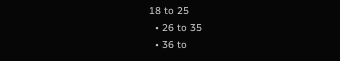18 to 25
  • 26 to 35
  • 36 to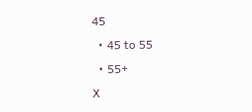45
  • 45 to 55
  • 55+
X